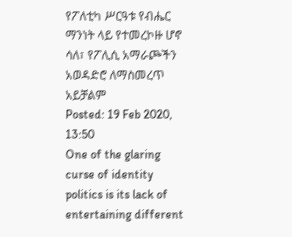የፖለቲካ ሥርዓቱ የብሔር ማንነት ላይ የተመረኮዙ ሆኖ ሳለ፣ የፖሊሲ አማራጮችን አወዳድሮ ለማስመረጥ አይቻልም
Posted: 19 Feb 2020, 13:50
One of the glaring curse of identity politics is its lack of entertaining different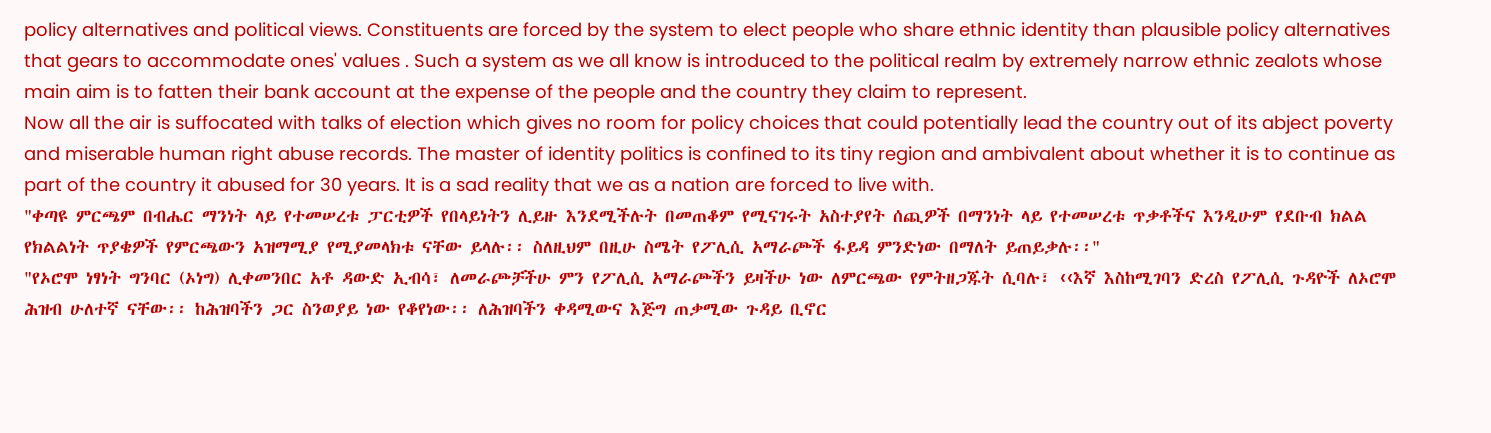policy alternatives and political views. Constituents are forced by the system to elect people who share ethnic identity than plausible policy alternatives that gears to accommodate ones' values . Such a system as we all know is introduced to the political realm by extremely narrow ethnic zealots whose main aim is to fatten their bank account at the expense of the people and the country they claim to represent.
Now all the air is suffocated with talks of election which gives no room for policy choices that could potentially lead the country out of its abject poverty and miserable human right abuse records. The master of identity politics is confined to its tiny region and ambivalent about whether it is to continue as part of the country it abused for 30 years. It is a sad reality that we as a nation are forced to live with.
"ቀጣዩ ምርጫም በብሔር ማንነት ላይ የተመሠረቱ ፓርቲዎች የበላይነትን ሊይዙ እንደሚችሉት በመጠቆም የሚናገሩት አስተያየት ሰጪዎች በማንነት ላይ የተመሠረቱ ጥቃቶችና እንዲሁም የደቡብ ክልል የክልልነት ጥያቄዎች የምርጫውን አዝማሚያ የሚያመላክቱ ናቸው ይላሉ፡፡ ስለዚህም በዚሁ ስሜት የፖሊሲ አማራጮች ፋይዳ ምንድነው በማለት ይጠይቃሉ፡፡"
"የኦሮሞ ነፃነት ግንባር (ኦነግ) ሊቀመንበር አቶ ዳውድ ኢብሳ፣ ለመራጮቻችሁ ምን የፖሊሲ አማራጮችን ይዛችሁ ነው ለምርጫው የምትዘጋጁት ሲባሉ፣ ‹‹እኛ እስከሚገባን ድረስ የፖሊሲ ጉዳዮች ለኦሮሞ ሕዝብ ሁለተኛ ናቸው፡፡ ከሕዝባችን ጋር ስንወያይ ነው የቆየነው፡፡ ለሕዝባችን ቀዳሚውና እጅግ ጠቃሚው ጉዳይ ቢኖር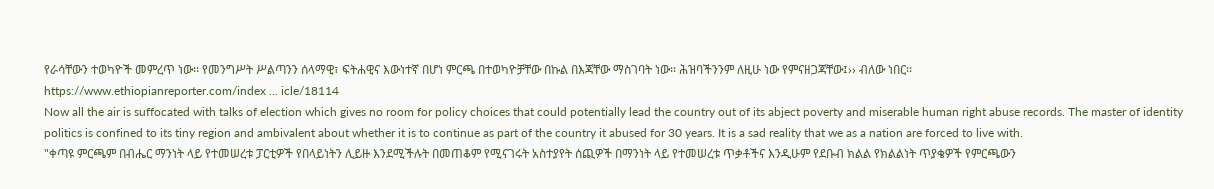የራሳቸውን ተወካዮች መምረጥ ነው፡፡ የመንግሥት ሥልጣንን ሰላማዊ፣ ፍትሐዊና እውነተኛ በሆነ ምርጫ በተወካዮቻቸው በኩል በእጃቸው ማስገባት ነው፡፡ ሕዝባችንንም ለዚሁ ነው የምናዘጋጃቸው፤›› ብለው ነበር፡፡
https://www.ethiopianreporter.com/index ... icle/18114
Now all the air is suffocated with talks of election which gives no room for policy choices that could potentially lead the country out of its abject poverty and miserable human right abuse records. The master of identity politics is confined to its tiny region and ambivalent about whether it is to continue as part of the country it abused for 30 years. It is a sad reality that we as a nation are forced to live with.
"ቀጣዩ ምርጫም በብሔር ማንነት ላይ የተመሠረቱ ፓርቲዎች የበላይነትን ሊይዙ እንደሚችሉት በመጠቆም የሚናገሩት አስተያየት ሰጪዎች በማንነት ላይ የተመሠረቱ ጥቃቶችና እንዲሁም የደቡብ ክልል የክልልነት ጥያቄዎች የምርጫውን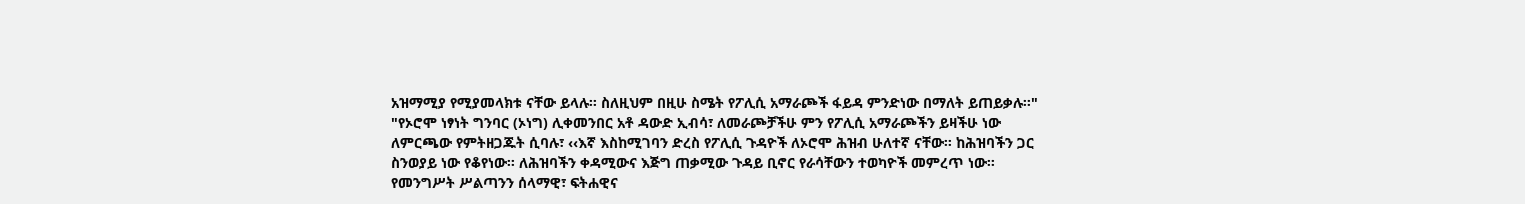አዝማሚያ የሚያመላክቱ ናቸው ይላሉ፡፡ ስለዚህም በዚሁ ስሜት የፖሊሲ አማራጮች ፋይዳ ምንድነው በማለት ይጠይቃሉ፡፡"
"የኦሮሞ ነፃነት ግንባር (ኦነግ) ሊቀመንበር አቶ ዳውድ ኢብሳ፣ ለመራጮቻችሁ ምን የፖሊሲ አማራጮችን ይዛችሁ ነው ለምርጫው የምትዘጋጁት ሲባሉ፣ ‹‹እኛ እስከሚገባን ድረስ የፖሊሲ ጉዳዮች ለኦሮሞ ሕዝብ ሁለተኛ ናቸው፡፡ ከሕዝባችን ጋር ስንወያይ ነው የቆየነው፡፡ ለሕዝባችን ቀዳሚውና እጅግ ጠቃሚው ጉዳይ ቢኖር የራሳቸውን ተወካዮች መምረጥ ነው፡፡ የመንግሥት ሥልጣንን ሰላማዊ፣ ፍትሐዊና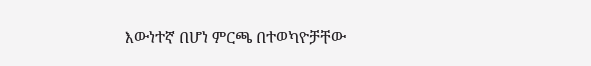እውነተኛ በሆነ ምርጫ በተወካዮቻቸው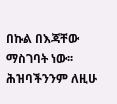በኩል በእጃቸው ማስገባት ነው፡፡ ሕዝባችንንም ለዚሁ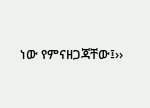ነው የምናዘጋጃቸው፤››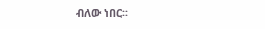ብለው ነበር፡፡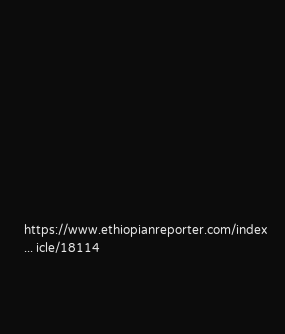https://www.ethiopianreporter.com/index ... icle/18114